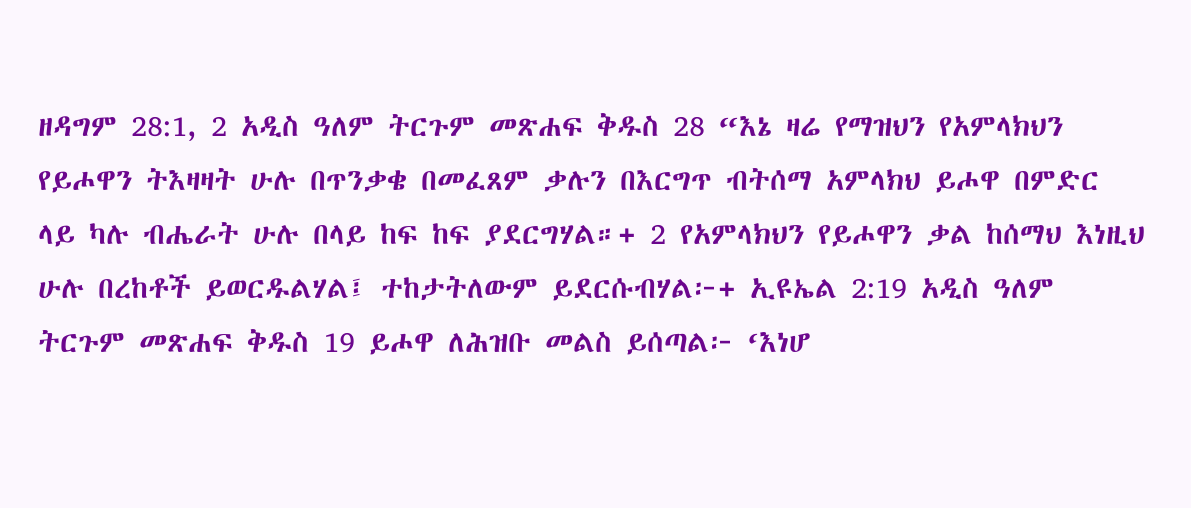ዘዳግም 28:1, 2 አዲስ ዓለም ትርጉም መጽሐፍ ቅዱስ 28 “እኔ ዛሬ የማዝህን የአምላክህን የይሖዋን ትእዛዛት ሁሉ በጥንቃቄ በመፈጸም ቃሉን በእርግጥ ብትሰማ አምላክህ ይሖዋ በምድር ላይ ካሉ ብሔራት ሁሉ በላይ ከፍ ከፍ ያደርግሃል።+ 2 የአምላክህን የይሖዋን ቃል ከሰማህ እነዚህ ሁሉ በረከቶች ይወርዱልሃል፤ ተከታትለውም ይደርሱብሃል፦+ ኢዩኤል 2:19 አዲስ ዓለም ትርጉም መጽሐፍ ቅዱስ 19 ይሖዋ ለሕዝቡ መልስ ይሰጣል፦ ‘እነሆ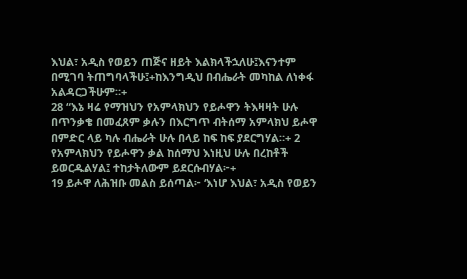እህል፣ አዲስ የወይን ጠጅና ዘይት እልክላችኋለሁ፤እናንተም በሚገባ ትጠግባላችሁ፤+ከእንግዲህ በብሔራት መካከል ለነቀፋ አልዳርጋችሁም።+
28 “እኔ ዛሬ የማዝህን የአምላክህን የይሖዋን ትእዛዛት ሁሉ በጥንቃቄ በመፈጸም ቃሉን በእርግጥ ብትሰማ አምላክህ ይሖዋ በምድር ላይ ካሉ ብሔራት ሁሉ በላይ ከፍ ከፍ ያደርግሃል።+ 2 የአምላክህን የይሖዋን ቃል ከሰማህ እነዚህ ሁሉ በረከቶች ይወርዱልሃል፤ ተከታትለውም ይደርሱብሃል፦+
19 ይሖዋ ለሕዝቡ መልስ ይሰጣል፦ ‘እነሆ እህል፣ አዲስ የወይን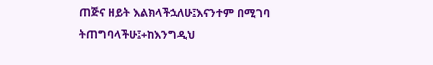ጠጅና ዘይት እልክላችኋለሁ፤እናንተም በሚገባ ትጠግባላችሁ፤+ከእንግዲህ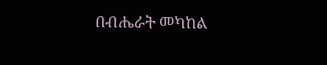በብሔራት መካከል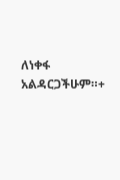ለነቀፋ አልዳርጋችሁም።+